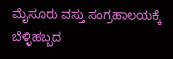ಮೈಸೂರು ವಸ್ತು ಸಂಗ್ರಹಾಲಯಕ್ಕೆ ಬೆಳ್ಳಿಹಬ್ಬದ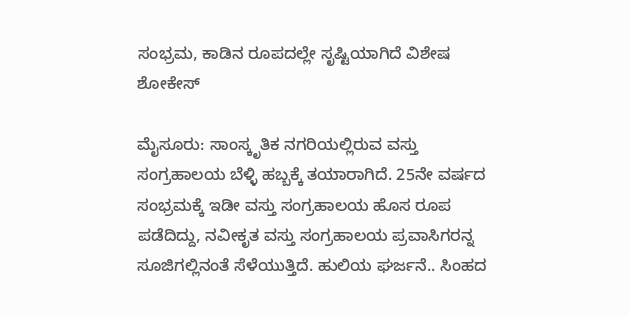ಸಂಭ್ರಮ, ಕಾಡಿನ ರೂಪದಲ್ಲೇ ಸೃಷ್ಟಿಯಾಗಿದೆ ವಿಶೇಷ ಶೋಕೇಸ್

ಮೈಸೂರು: ಸಾಂಸ್ಕೃತಿಕ ನಗರಿಯಲ್ಲಿರುವ ವಸ್ತು ಸಂಗ್ರಹಾಲಯ ಬೆಳ್ಳಿ ಹಬ್ಬಕ್ಕೆ ತಯಾರಾಗಿದೆ. 25ನೇ ವರ್ಷದ ಸಂಭ್ರಮಕ್ಕೆ ಇಡೀ ವಸ್ತು ಸಂಗ್ರಹಾಲಯ ಹೊಸ ರೂಪ ಪಡೆದಿದ್ದು, ನವೀಕೃತ ವಸ್ತು ಸಂಗ್ರಹಾಲಯ ಪ್ರವಾಸಿಗರನ್ನ ಸೂಜಿಗಲ್ಲಿನಂತೆ ಸೆಳೆಯುತ್ತಿದೆ. ಹುಲಿಯ ಘರ್ಜನೆ.. ಸಿಂಹದ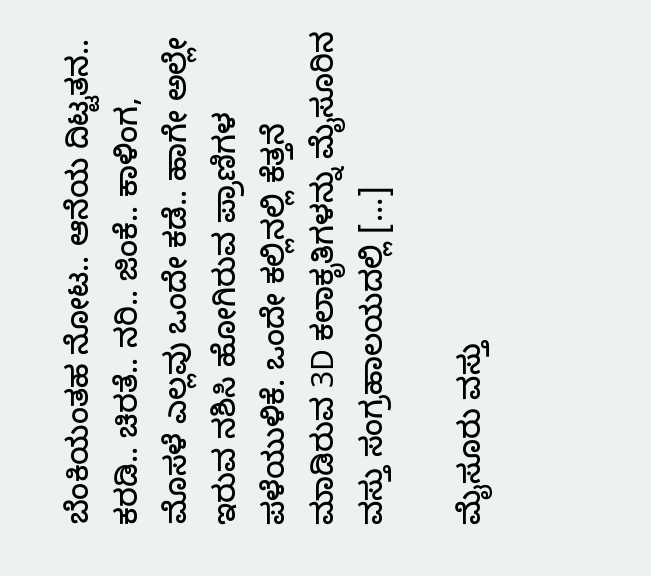ಬೆಂಕಿಯಂತಹ ನೋಟ.. ಆನೆಯ ದಿಟ್ಟತನ.. ಕರಡಿ.. ಚಿರತೆ.. ನರಿ.. ಜಿಂಕೆ.. ಕಾಳಿಂಗ, ಮೊಸಳೆ ಎಲ್ಲವು ಒಂದೇ ಕಡೆ.. ಹಾಗೇ ಅಲ್ಲೇ ಇರುವ ನಶಿಸಿ ಹೋಗಿರುವ ಪ್ರಾಣಿಗಳ ಪಳೆಯುಳಿಕೆ. ಒಂದೇ ಕಲ್ಲಿನಲ್ಲಿ ಕೆತ್ತನೆ‌ ಮಾಡಿರುವ 3D ಕಲಾಕೃತಿಗಳನ್ನು ಮೈಸೂರಿನ ವಸ್ತು ಸಂಗ್ರಹಾಲಯದಲ್ಲಿ […]

ಮೈಸೂರು ವಸ್ತು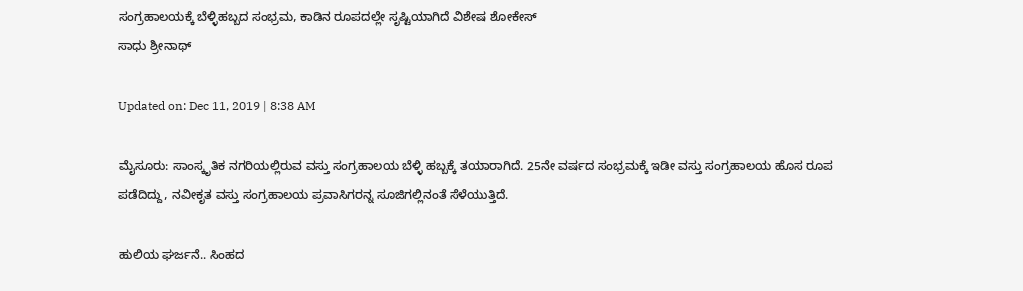ಸಂಗ್ರಹಾಲಯಕ್ಕೆ ಬೆಳ್ಳಿಹಬ್ಬದ ಸಂಭ್ರಮ, ಕಾಡಿನ ರೂಪದಲ್ಲೇ ಸೃಷ್ಟಿಯಾಗಿದೆ ವಿಶೇಷ ಶೋಕೇಸ್
ಸಾಧು ಶ್ರೀನಾಥ್

Updated on: Dec 11, 2019 | 8:38 AM

ಮೈಸೂರು: ಸಾಂಸ್ಕೃತಿಕ ನಗರಿಯಲ್ಲಿರುವ ವಸ್ತು ಸಂಗ್ರಹಾಲಯ ಬೆಳ್ಳಿ ಹಬ್ಬಕ್ಕೆ ತಯಾರಾಗಿದೆ. 25ನೇ ವರ್ಷದ ಸಂಭ್ರಮಕ್ಕೆ ಇಡೀ ವಸ್ತು ಸಂಗ್ರಹಾಲಯ ಹೊಸ ರೂಪ ಪಡೆದಿದ್ದು, ನವೀಕೃತ ವಸ್ತು ಸಂಗ್ರಹಾಲಯ ಪ್ರವಾಸಿಗರನ್ನ ಸೂಜಿಗಲ್ಲಿನಂತೆ ಸೆಳೆಯುತ್ತಿದೆ.

ಹುಲಿಯ ಘರ್ಜನೆ.. ಸಿಂಹದ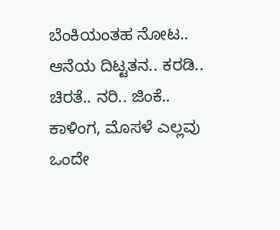ಬೆಂಕಿಯಂತಹ ನೋಟ.. ಆನೆಯ ದಿಟ್ಟತನ.. ಕರಡಿ.. ಚಿರತೆ.. ನರಿ.. ಜಿಂಕೆ.. ಕಾಳಿಂಗ, ಮೊಸಳೆ ಎಲ್ಲವು ಒಂದೇ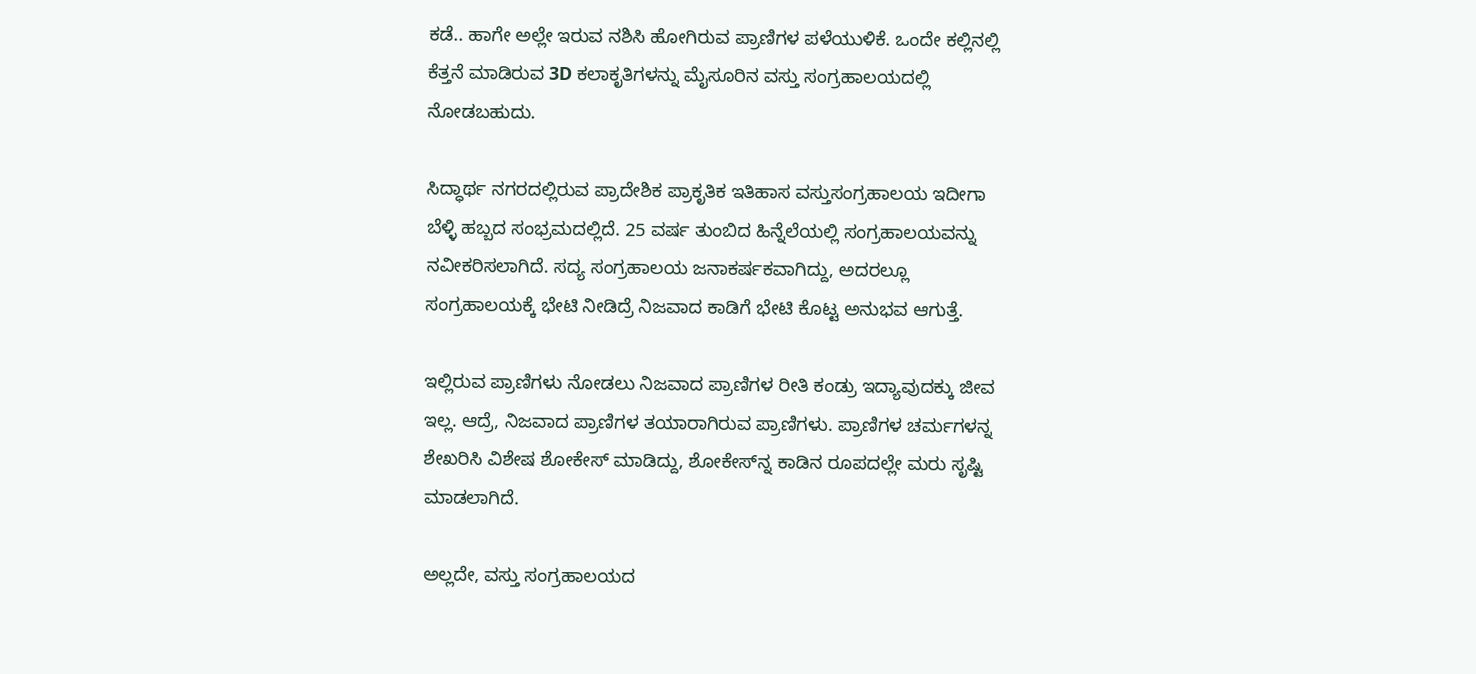ಕಡೆ.. ಹಾಗೇ ಅಲ್ಲೇ ಇರುವ ನಶಿಸಿ ಹೋಗಿರುವ ಪ್ರಾಣಿಗಳ ಪಳೆಯುಳಿಕೆ. ಒಂದೇ ಕಲ್ಲಿನಲ್ಲಿ ಕೆತ್ತನೆ‌ ಮಾಡಿರುವ 3D ಕಲಾಕೃತಿಗಳನ್ನು ಮೈಸೂರಿನ ವಸ್ತು ಸಂಗ್ರಹಾಲಯದಲ್ಲಿ ನೋಡಬಹುದು.

ಸಿದ್ಧಾರ್ಥ ನಗರದಲ್ಲಿರುವ ಪ್ರಾದೇಶಿಕ ಪ್ರಾಕೃತಿಕ ಇತಿಹಾಸ ವಸ್ತುಸಂಗ್ರಹಾಲಯ ಇದೀಗಾ ಬೆಳ್ಳಿ ಹಬ್ಬದ ಸಂಭ್ರಮದಲ್ಲಿದೆ. 25 ವರ್ಷ ತುಂಬಿದ ಹಿನ್ನೆಲೆಯಲ್ಲಿ‌ ಸಂಗ್ರಹಾಲಯವನ್ನು ನವೀಕರಿಸಲಾಗಿದೆ. ಸದ್ಯ ಸಂಗ್ರಹಾಲಯ ಜನಾಕರ್ಷಕವಾಗಿದ್ದು, ಅದರಲ್ಲೂ ಸಂಗ್ರಹಾಲಯಕ್ಕೆ ಭೇಟಿ ನೀಡಿದ್ರೆ ನಿಜವಾದ ಕಾಡಿಗೆ ಭೇಟಿ ಕೊಟ್ಟ ಅನುಭವ ಆಗುತ್ತೆ.

ಇಲ್ಲಿರುವ ಪ್ರಾಣಿಗಳು ನೋಡಲು ನಿಜವಾದ ಪ್ರಾಣಿಗಳ ರೀತಿ ಕಂಡ್ರು ಇದ್ಯಾವುದಕ್ಕು ಜೀವ ಇಲ್ಲ. ಆದ್ರೆ‌, ನಿಜವಾದ ಪ್ರಾಣಿಗಳ ತಯಾರಾಗಿರುವ ಪ್ರಾಣಿಗಳು. ಪ್ರಾಣಿಗಳ ಚರ್ಮಗಳನ್ನ ಶೇಖರಿಸಿ ವಿಶೇಷ ಶೋಕೇಸ್ ಮಾಡಿದ್ದು, ಶೋಕೇಸ್‌ನ್ನ ಕಾಡಿನ ರೂಪದಲ್ಲೇ ಮರು ಸೃಷ್ಟಿ ಮಾಡಲಾಗಿದೆ.

ಅಲ್ಲದೇ, ವಸ್ತು ಸಂಗ್ರಹಾಲಯದ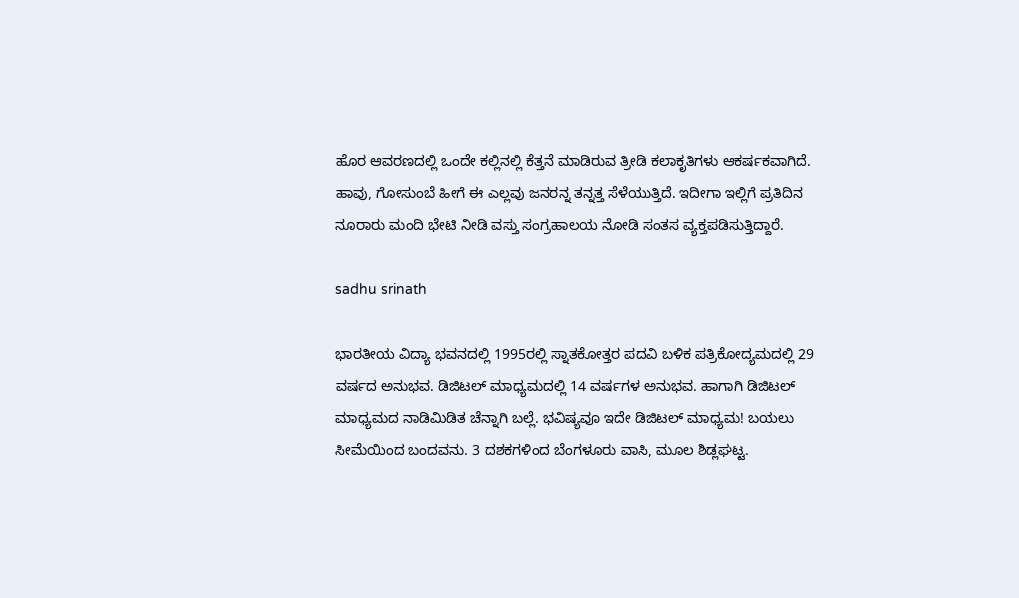ಹೊರ ಆವರಣದಲ್ಲಿ ಒಂದೇ ಕಲ್ಲಿನಲ್ಲಿ ಕೆತ್ತನೆ‌ ಮಾಡಿರುವ ತ್ರೀಡಿ ಕಲಾಕೃತಿಗಳು ಆಕರ್ಷಕವಾಗಿದೆ. ಹಾವು, ಗೋಸುಂಬೆ ಹೀಗೆ ಈ ಎಲ್ಲವು ಜನರನ್ನ ತನ್ನತ್ತ ಸೆಳೆಯುತ್ತಿದೆ. ಇದೀಗಾ ಇಲ್ಲಿಗೆ ಪ್ರತಿದಿನ ನೂರಾರು ಮಂದಿ ಭೇಟಿ ನೀಡಿ ವಸ್ತು ಸಂಗ್ರಹಾಲಯ ನೋಡಿ ಸಂತಸ ವ್ಯಕ್ತಪಡಿಸುತ್ತಿದ್ದಾರೆ‌.

sadhu srinath

ಭಾರತೀಯ ವಿದ್ಯಾ ಭವನದಲ್ಲಿ 1995ರಲ್ಲಿ ಸ್ನಾತಕೋತ್ತರ ಪದವಿ ಬಳಿಕ ಪತ್ರಿಕೋದ್ಯಮದಲ್ಲಿ 29 ವರ್ಷದ ಅನುಭವ. ಡಿಜಿಟಲ್ ಮಾಧ್ಯಮದಲ್ಲಿ 14 ವರ್ಷಗಳ ಅನುಭವ. ಹಾಗಾಗಿ ಡಿಜಿಟಲ್ ಮಾಧ್ಯಮದ ನಾಡಿಮಿಡಿತ ಚೆನ್ನಾಗಿ ಬಲ್ಲೆ. ಭವಿಷ್ಯವೂ ಇದೇ ಡಿಜಿಟಲ್ ಮಾಧ್ಯಮ! ಬಯಲು ಸೀಮೆಯಿಂದ ಬಂದವನು. 3 ದಶಕಗಳಿಂದ ಬೆಂಗಳೂರು ವಾಸಿ, ಮೂಲ ಶಿಡ್ಲಘಟ್ಟ.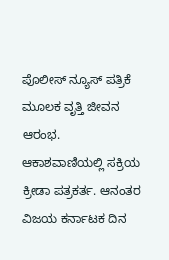ಪೊಲೀಸ್ ನ್ಯೂಸ್ ಪತ್ರಿಕೆ ಮೂಲಕ ವೃತ್ತಿ ಜೀವನ ಆರಂಭ. ಆಕಾಶವಾಣಿಯಲ್ಲಿ ಸಕ್ರಿಯ ಕ್ರೀಡಾ ಪತ್ರಕರ್ತ. ಆನಂತರ ವಿಜಯ ಕರ್ನಾಟಕ ದಿನ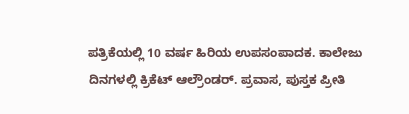ಪತ್ರಿಕೆಯಲ್ಲಿ 10 ವರ್ಷ ಹಿರಿಯ ಉಪಸಂಪಾದಕ. ಕಾಲೇಜು ದಿನಗಳಲ್ಲಿ ಕ್ರಿಕೆಟ್ ಆಲ್ರೌಂಡರ್. ಪ್ರವಾಸ, ಪುಸ್ತಕ ಪ್ರೀತಿ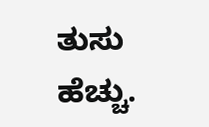ತುಸು ಹೆಚ್ಚು.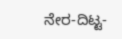ನೇರ-ದಿಟ್ಟ-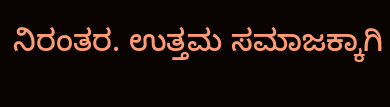ನಿರಂತರ. ಉತ್ತಮ ಸಮಾಜಕ್ಕಾಗಿ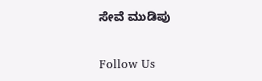ಸೇವೆ ಮುಡಿಪು

Follow Us